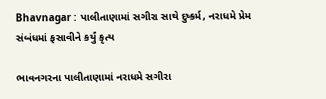Bhavnagar : પાલીતાણામાં સગીરા સાથે દુષ્કર્મ, નરાધમે પ્રેમ સંબંધમાં ફસાવીને કર્યું કૃત્ય

ભાવનગરના પાલીતાણામાં નરાધમે સગીરા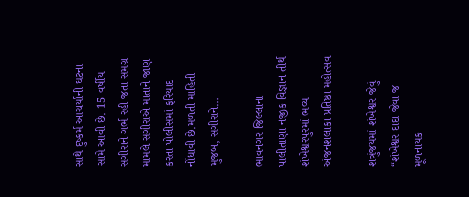સાથે દુષ્કર્મ આચર્યાની ઘટના સામે આવી છે. 15 વર્ષીય સગીરાને ગર્ભ રહી જતા સમગ્ર મામલે સગીરાએ માતાને જાણ કરતા પોલીસમાં ફરિયાદ નોંધાવી છે.મળતી માહિતી મુજબ, સગીરાને…

ભાવનગર જિલ્લાના પાલીતાણા નજીક વિજ્ઞાન તીર્થ શંખેશ્વરપુરમાં ભવ્ય અંજનશલાકા પ્રતિષ્ઠા મહોત્સવ

શત્રુંજયમાં શંખેશ્વર જેવું “શંખેશ્વર દાદા જેવા જ મૂળનાયક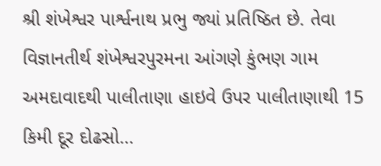શ્રી શંખેશ્વર પાર્શ્વનાથ પ્રભુ જ્યાં પ્રતિષ્ઠિત છે. તેવા વિજ્ઞાનતીર્થ શંખેશ્વરપુરમના આંગણે કુંભણ ગામ અમદાવાદથી પાલીતાણા હાઇવે ઉપર પાલીતાણાથી 15 કિમી દૂર દોઢસો…